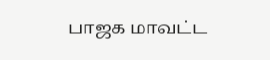பாஜக மாவட்ட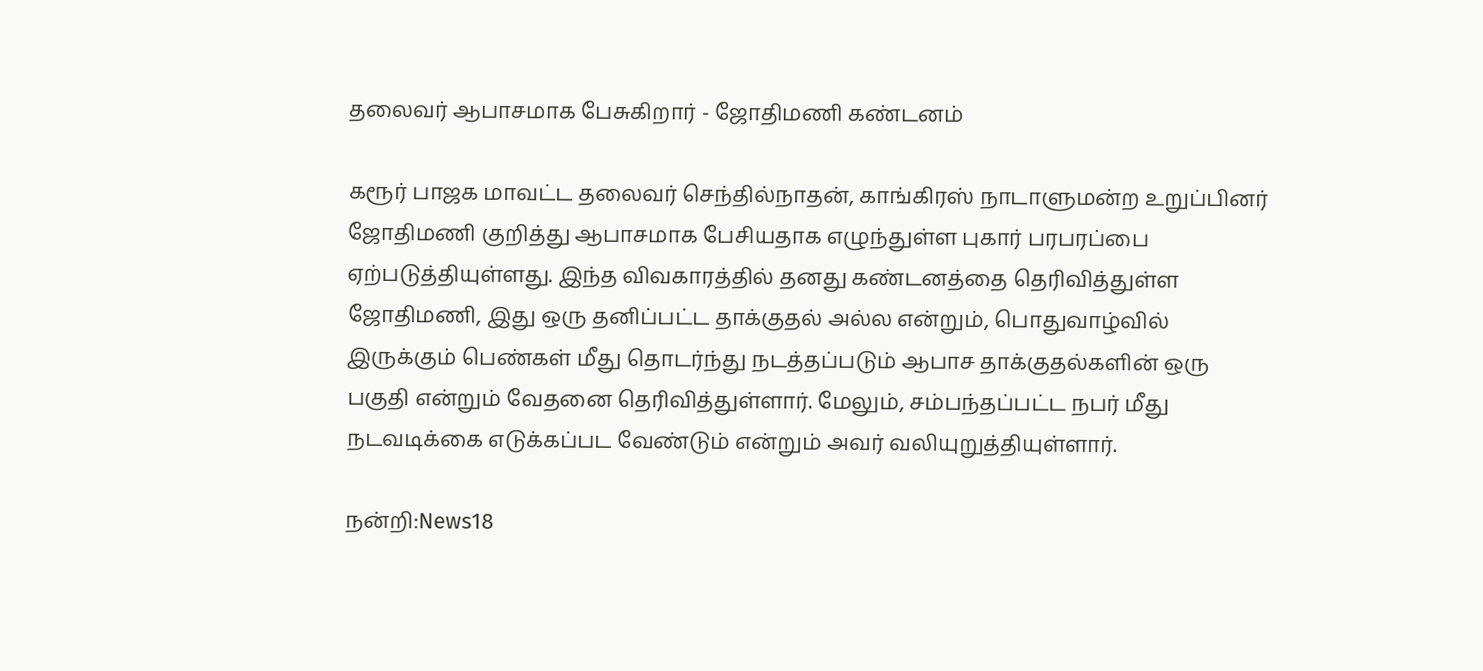தலைவர் ஆபாசமாக பேசுகிறார் - ஜோதிமணி கண்டனம்

கரூர் பாஜக மாவட்ட தலைவர் செந்தில்நாதன், காங்கிரஸ் நாடாளுமன்ற உறுப்பினர் ஜோதிமணி குறித்து ஆபாசமாக பேசியதாக எழுந்துள்ள புகார் பரபரப்பை ஏற்படுத்தியுள்ளது. இந்த விவகாரத்தில் தனது கண்டனத்தை தெரிவித்துள்ள ஜோதிமணி, இது ஒரு தனிப்பட்ட தாக்குதல் அல்ல என்றும், பொதுவாழ்வில் இருக்கும் பெண்கள் மீது தொடர்ந்து நடத்தப்படும் ஆபாச தாக்குதல்களின் ஒரு பகுதி என்றும் வேதனை தெரிவித்துள்ளார். மேலும், சம்பந்தப்பட்ட நபர் மீது நடவடிக்கை எடுக்கப்பட வேண்டும் என்றும் அவர் வலியுறுத்தியுள்ளார்.

நன்றி:News18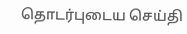தொடர்புடைய செய்தி